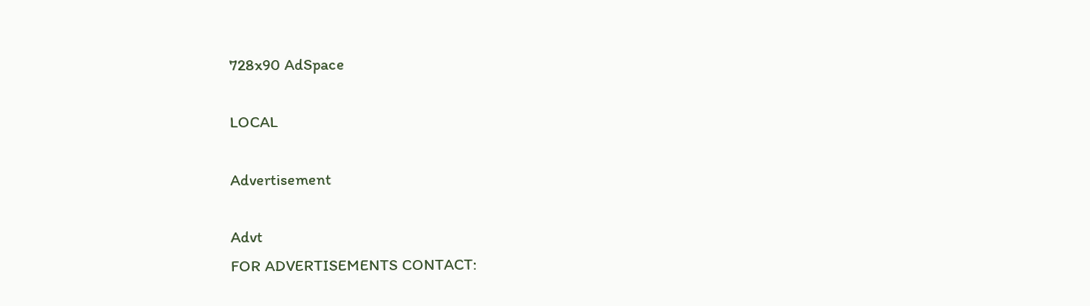728x90 AdSpace

LOCAL

Advertisement

Advt
FOR ADVERTISEMENTS CONTACT: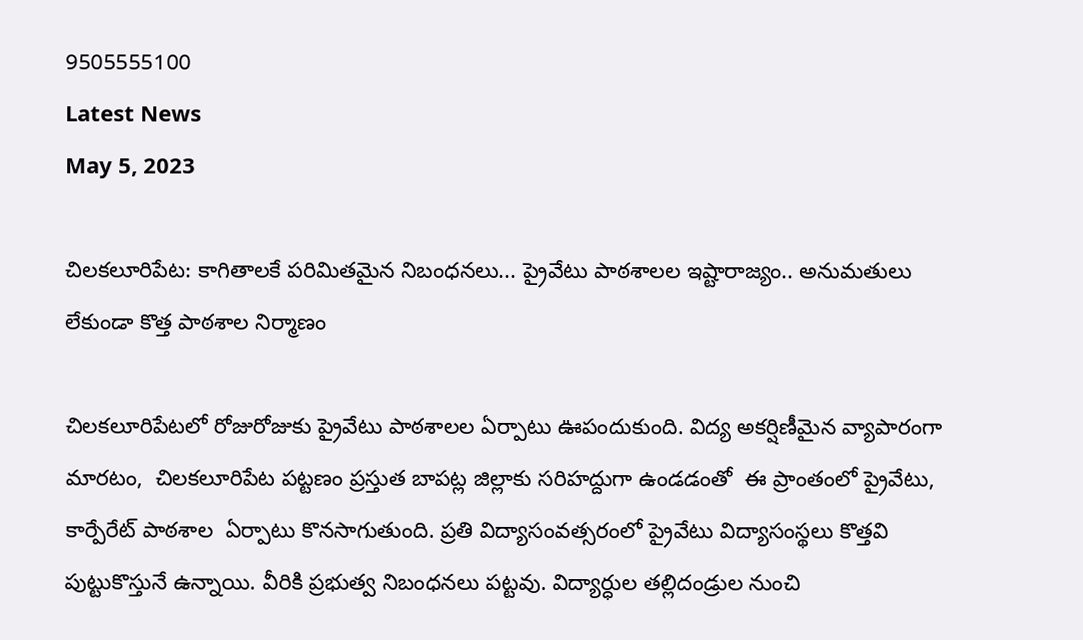9505555100
Latest News
May 5, 2023

చిలకలూరిపేట: కాగితాల‌కే ప‌రిమిత‌మైన నిబంధ‌న‌లు... ప్రైవేటు పాఠశాలల ఇష్టారాజ్యం.. అనుమ‌తులు లేకుండా కొత్త పాఠ‌శాల నిర్మాణం

చిల‌క‌లూరిపేట‌లో రోజురోజుకు ప్రైవేటు పాఠ‌శాల‌ల ఏర్పాటు ఊపందుకుంది. విద్య అక‌ర్షిణీమైన వ్యాపారంగా మార‌టం,  చిల‌క‌లూరిపేట ప‌ట్ట‌ణం ప్ర‌స్తుత బాప‌ట్ల జిల్లాకు స‌రిహ‌ద్దుగా ఉండడంతో  ఈ ప్రాంతంలో ప్రైవేటు, కార్పేరేట్ పాఠ‌శాల  ఏర్పాటు కొన‌సాగుతుంది. ప్ర‌తి విద్యాసంవ‌త్స‌రంలో ప్రైవేటు విద్యాసంస్థ‌లు కొత్త‌వి పుట్టుకొస్తునే ఉన్నాయి. వీరికి ప్ర‌భుత్వ నిబంధ‌న‌లు ప‌ట్ట‌వు. విద్యార్ధుల త‌ల్లిదండ్రుల నుంచి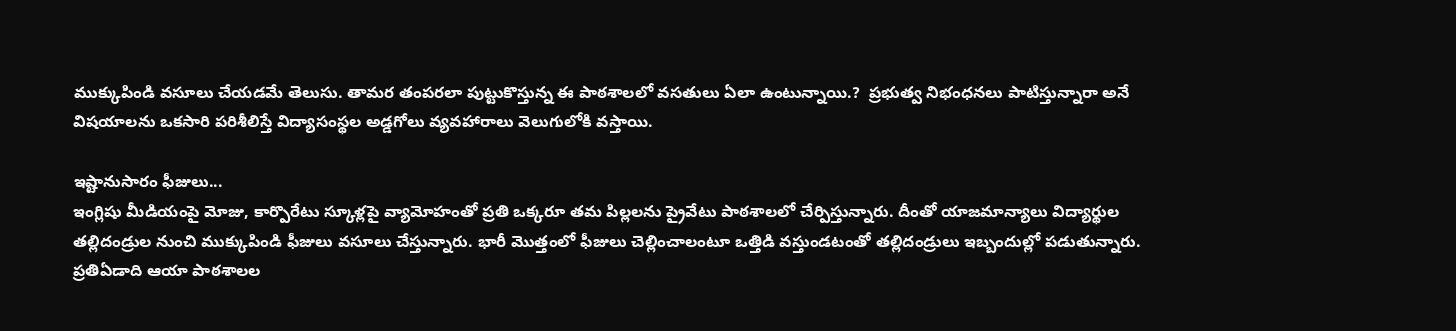ముక్కుపిండి వ‌సూలు చేయ‌డ‌మే తెలుసు. తామర తంపరలా పుట్టుకొస్తున్న ఈ పాఠ‌శాల‌లో వ‌స‌తులు ఏలా ఉంటున్నాయి.?  ప్ర‌భుత్వ నిభంధ‌న‌లు పాటిస్తున్నారా అనే విష‌యాల‌ను ఒక‌సారి ప‌రిశీలిస్తే విద్యాసంస్థ‌ల అడ్డ‌గోలు వ్య‌వ‌హారాలు వెలుగులోకి వ‌స్తాయి.

ఇష్టానుసారం ఫీజులు...
ఇంగ్లిషు మీడియంపై మోజు, కార్పొరేటు స్కూళ్లపై వ్యామోహంతో ప్రతి ఒక్కరూ తమ పిల్లలను ప్రైవేటు పాఠశాలలో చేర్పిస్తున్నారు. దీంతో యాజమాన్యాలు విద్యార్థుల తల్లిదండ్రుల నుంచి ముక్కుపిండి ఫీజులు వసూలు చేస్తున్నారు. భారీ మొత్తంలో ఫీజులు చెల్లించాలంటూ ఒత్తిడి వస్తుండటంతో తల్లిదండ్రులు ఇబ్బందుల్లో పడుతున్నారు. ప్రతిఏడాది ఆయా పాఠశాలల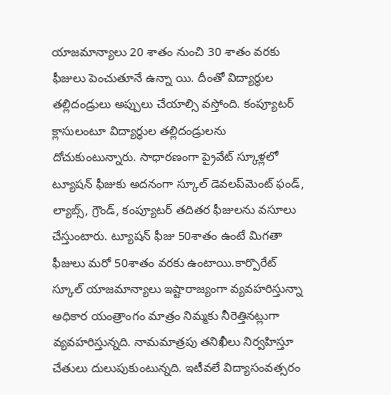యాజమాన్యాలు 20 శాతం నుంచి 30 శాతం వరకు ఫీజులు పెంచుతూనే ఉన్నా యి. దీంతో విద్యార్థుల తల్లిదండ్రులు అప్పులు చేయాల్సి వస్తోంది. కంప్యూటర్‌ క్లాసులంటూ విద్యార్థుల తల్లిదండ్రులను దోచుకుంటున్నారు. సాధారణంగా ప్రైవేట్‌ స్కూళ్లలో ట్యూషన్‌ ఫీజుకు అదనంగా స్కూల్‌ డెవలప్‌మెంట్‌ ఫండ్‌, ల్యాబ్స్‌, గ్రౌండ్‌, కంప్యూటర్‌ తదితర ఫీజులను వసూలు చేస్తుంటారు. ట్యూషన్‌ ఫీజు 50శాతం ఉంటే మిగతా ఫీజులు మరో 50శాతం వరకు ఉంటాయి.కార్పొరేట్‌ స్కూల్‌ యాజమాన్యాలు ఇష్టారాజ్యంగా వ్యవహరిస్తున్నా అధికార యంత్రాంగం మాత్రం నిమ్మకు నీరెత్తినట్లుగా వ్యవహరిస్తున్నది. నామమాత్రపు తనిఖీలు నిర్వహిస్తూ చేతులు దులుపుకుంటున్నది. ఇటీవ‌లే విద్యాసంవ‌త్స‌రం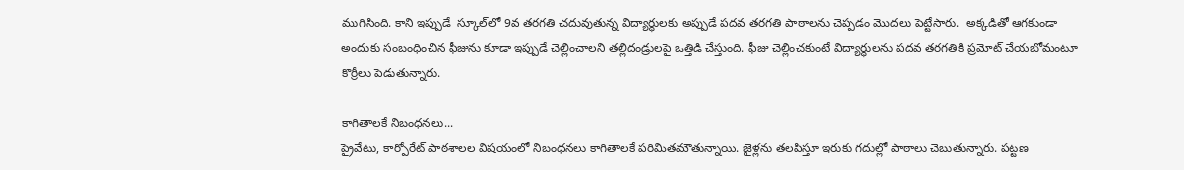ముగిసింది. కాని ఇప్పుడే  స్కూల్‌లో 9వ తరగతి చదువుతున్న విద్యార్థులకు అప్పుడే పదవ తరగతి పాఠాలను చెప్పడం మొద‌లు పెట్టేసారు.  అక్కడితో ఆగకుండా అందుకు సంబంధించిన ఫీజును కూడా ఇప్పుడే చెల్లించాలని తల్లిదండ్రులపై ఒత్తిడి చేస్తుంది. ఫీజు చెల్లించకుంటే విద్యార్థులను పదవ తరగతికి ప్రమోట్‌ చేయబోమంటూ కొర్రీలు పెడుతున్నారు.

కాగితాల‌కే నిబంధ‌న‌లు...
ప్రైవేటు, కార్పోరేట్ పాఠ‌శాల‌ల విష‌యంలో నిబంధ‌న‌లు కాగితాలకే ప‌రిమిత‌మౌతున్నాయి. జైళ్ల‌ను త‌ల‌పిస్తూ ఇరుకు గ‌దుల్లో పాఠాలు చెబుతున్నారు. ప‌ట్ట‌ణ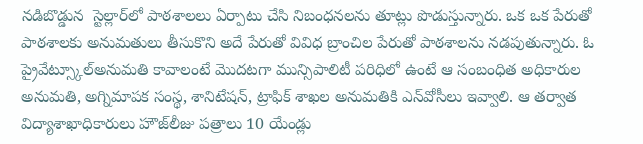న‌డిబొడ్డున  స్టెల్లార్‌లో పాఠ‌శాల‌లు ఏర్పాటు చేసి నిబంధ‌న‌ల‌ను తూట్లు పొడుస్తున్నారు. ఒక ఒక పేరుతో పాఠ‌శాల‌కు అనుమ‌తులు తీసుకొని అదే పేరుతో వివిధ బ్రాంచిల పేరుతో పాఠ‌శాల‌ను న‌డ‌పుతున్నారు. ఓ ప్రైవేట్స్కూల్అనుమతి కావాలంటే మొదటగా మున్సిపాలిటీ పరిధిలో ఉంటే ఆ సంబంధిత అధికారుల అనుమతి, అగ్నిమాపక సంస్థ, శానిటేషన్, ట్రాఫిక్ శాఖల అనుమతికి ఎన్‌వోసీలు ఇవ్వాలి. ఆ తర్వాత విద్యాశాఖాధికారులు హౌజ్‌లీజు పత్రాలు 10 యేండ్లు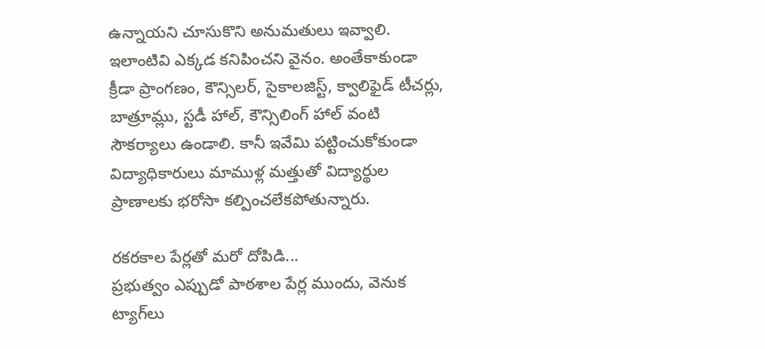ఉన్నాయని చూసుకొని అనుమతులు ఇవ్వాలి. ఇలాంటివి ఎక్కడ కనిపించని వైనం. అంతేకాకుండా క్రీడా ప్రాంగణం, కౌన్సిలర్, సైకాలజిస్ట్, క్వాలిఫైడ్ టీచర్లు, బాత్రూమ్లు, స్టడీ హాల్, కౌన్సిలింగ్ హాల్ వంటి సౌకర్యాలు ఉండాలి. కానీ ఇవేమి పట్టించుకోకుండా విద్యాధికారులు మాముళ్ల మత్తుతో విద్యార్థుల ప్రాణాలకు భరోసా కల్పించలేకపోతున్నారు.

ర‌క‌ర‌కాల పేర్ల‌తో మ‌రో దోపిడి...
ప్ర‌భుత్వం ఎప్పుడో పాఠశాల పేర్ల ముందు, వెనుక ట్యాగ్‌లు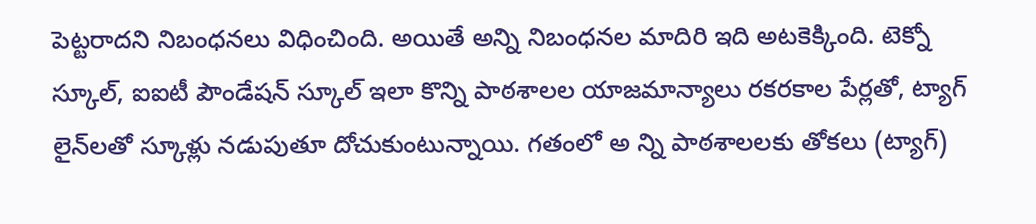పెట్ట‌రాద‌ని నిబంధ‌న‌లు విధించింది. అయితే అన్ని నిబంధ‌న‌ల మాదిరి ఇది అట‌కెక్కింది. టెక్నో స్కూల్‌, ఐఐటీ పౌండేష‌న్ స్కూల్ ఇలా కొన్ని పాఠశాలల యాజమాన్యాలు రకరకాల పేర్లతో, ట్యాగ్‌ లైన్‌లతో స్కూళ్లు నడుపుతూ దోచుకుంటున్నాయి. గతంలో అ న్ని పాఠశాలలకు తోకలు (ట్యాగ్‌)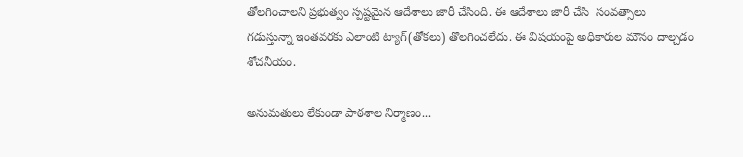తోలగించాలని ప్ర‌భుత్వం స్ప‌ష్ట‌మైన ఆదేశాలు జారీ చేసింది. ఈ ఆదేశాలు జారీ చేసి  సంవ‌త్సాలు  గడుస్తున్నా ఇంతవరకు ఎలాంటి ట్యాగ్‌(తోకలు) తొలగించలేదు. ఈ విషయంపై అధికారుల మౌనం దాల్చడం శోచనీయం.

అనుమ‌తులు లేకుండా పాఠ‌శాల నిర్మాణం...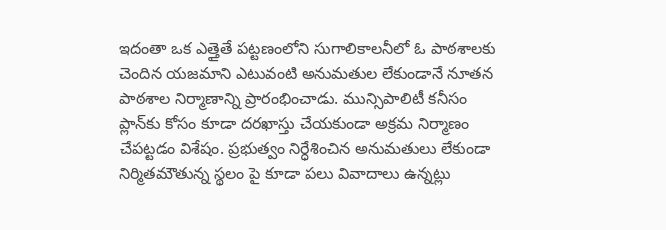ఇదంతా ఒక ఎత్తైతే ప‌ట్ట‌ణంలోని సుగాలికాల‌నీలో ఓ పాఠ‌శాల‌కు చెందిన య‌జ‌మాని ఎటువంటి అనుమ‌తుల లేకుండానే నూత‌న పాఠ‌శాల నిర్మాణాన్ని ప్రారంభించాడు. మున్సిపాలిటీ క‌నీసం ప్లాన్‌కు కోసం కూడా ద‌ర‌ఖాస్తు చేయ‌కుండా అక్ర‌మ నిర్మాణం చేప‌ట్ట‌డం విశేషం. ప్ర‌భుత్వం నిర్ధేశించిన అనుమ‌తులు లేకుండా నిర్మిత‌మౌతున్న స్థ‌లం పై కూడా ప‌లు వివాదాలు ఉన్న‌ట్లు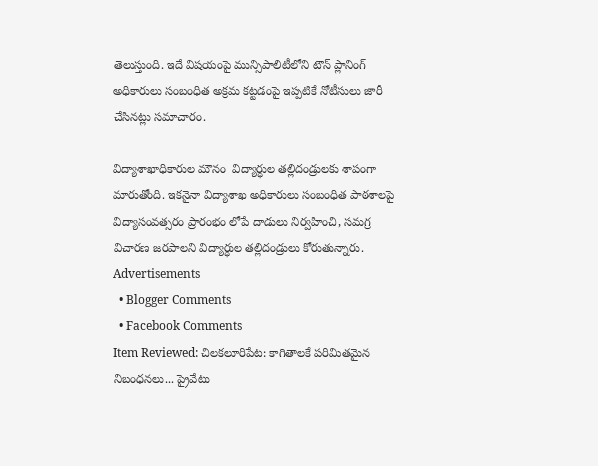తెలుస్తుంది. ఇదే విష‌యంపై మున్సిపాలిటీలోని టౌన్ ప్లానింగ్ అధికారులు సంబంధిత అక్రమ క‌ట్ట‌డంపై ఇప్ప‌టికే నోటీసులు జారీ చేసిన‌ట్లు స‌మాచారం.

విద్యాశాఖాధికారుల మౌనం  విద్యార్ధుల త‌ల్లిదండ్రుల‌కు శాపంగా మారుతోంది. ఇక‌నైనా విద్యాశాఖ అధికారులు సంబంధిత పాఠ‌శాల‌పై విద్యాసంవ‌త్స‌రం ప్రారంభం లోపే దాడులు నిర్వ‌హించి, స‌మ‌గ్ర విచార‌ణ జ‌ర‌పాల‌ని విద్యార్ధుల త‌ల్లిదండ్రులు కోరుతున్నారు.
Advertisements
  • Blogger Comments
  • Facebook Comments
Item Reviewed: చిలకలూరిపేట: కాగితాల‌కే ప‌రిమిత‌మైన నిబంధ‌న‌లు... ప్రైవేటు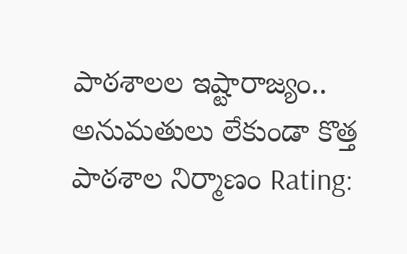పాఠశాలల ఇష్టారాజ్యం.. అనుమ‌తులు లేకుండా కొత్త పాఠ‌శాల నిర్మాణం Rating: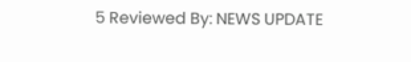5 Reviewed By: NEWS UPDATE